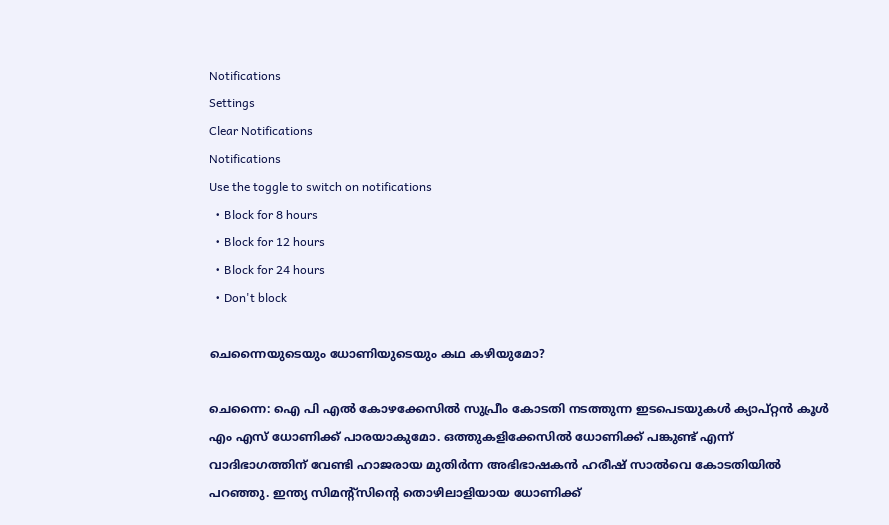Notifications
Settings
Clear Notifications
Notifications
Use the toggle to switch on notifications
  • Block for 8 hours
  • Block for 12 hours
  • Block for 24 hours
  • Don't block

ചെന്നൈയുടെയും ധോണിയുടെയും കഥ കഴിയുമോ?

ചെന്നൈ: ഐ പി എല്‍ കോഴക്കേസില്‍ സുപ്രീം കോടതി നടത്തുന്ന ഇടപെടയുകള്‍ ക്യാപ്റ്റന്‍ കൂള്‍ എം എസ് ധോണിക്ക് പാരയാകുമോ. ഒത്തുകളിക്കേസില്‍ ധോണിക്ക് പങ്കുണ്ട് എന്ന് വാദിഭാഗത്തിന് വേണ്ടി ഹാജരായ മുതിര്‍ന്ന അഭിഭാഷകന്‍ ഹരീഷ് സാല്‍വെ കോടതിയില്‍ പറഞ്ഞു. ഇന്ത്യ സിമന്റ്‌സിന്റെ തൊഴിലാളിയായ ധോണിക്ക്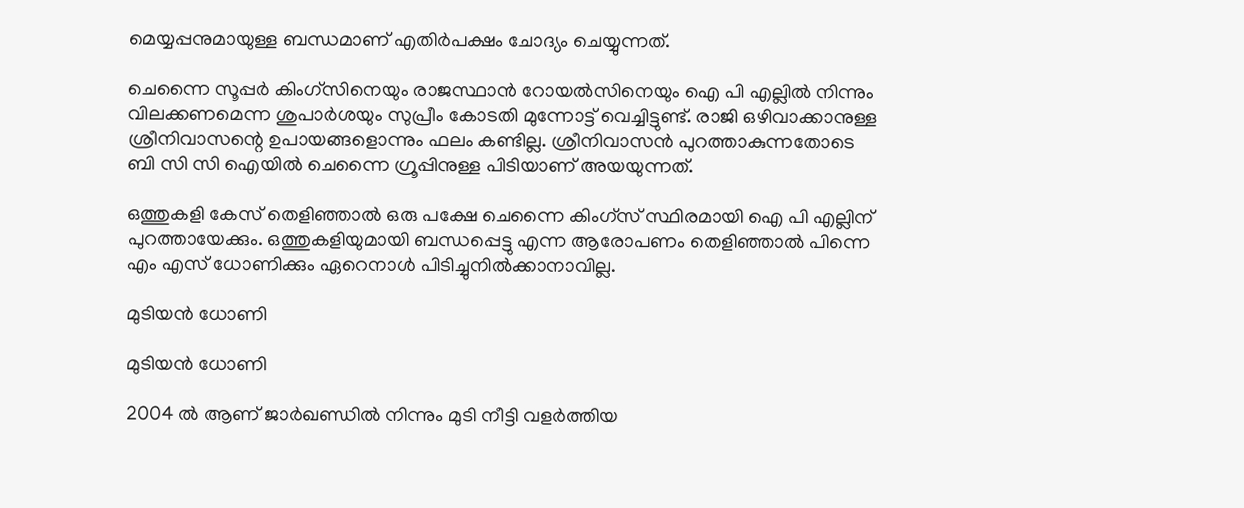മെയ്യപ്പനുമായുള്ള ബന്ധമാണ് എതിര്‍പക്ഷം ചോദ്യം ചെയ്യുന്നത്.

ചെന്നൈ സൂപ്പര്‍ കിംഗ്‌സിനെയും രാജസ്ഥാന്‍ റോയല്‍സിനെയും ഐ പി എല്ലില്‍ നിന്നും വിലക്കണമെന്ന ശുപാര്‍ശയും സുപ്രീം കോടതി മുന്നോട്ട് വെച്ചിട്ടുണ്ട്. രാജി ഒഴിവാക്കാനുള്ള ശ്രീനിവാസന്റെ ഉപായങ്ങളൊന്നും ഫലം കണ്ടില്ല. ശ്രീനിവാസന്‍ പുറത്താകുന്നതോടെ ബി സി സി ഐയില്‍ ചെന്നൈ ഗ്രൂപ്പിനുള്ള പിടിയാണ് അയയുന്നത്.

ഒത്തുകളി കേസ് തെളിഞ്ഞാല്‍ ഒരു പക്ഷേ ചെന്നൈ കിംഗ്‌സ് സ്ഥിരമായി ഐ പി എല്ലിന് പുറത്തായേക്കും. ഒത്തുകളിയുമായി ബന്ധപ്പെട്ടു എന്ന ആരോപണം തെളിഞ്ഞാല്‍ പിന്നെ എം എസ് ധോണിക്കും ഏറെനാള്‍ പിടിച്ചുനില്‍ക്കാനാവില്ല.

മുടിയന്‍ ധോണി

മുടിയന്‍ ധോണി

2004 ല്‍ ആണ് ജാര്‍ഖണ്ഡില്‍ നിന്നും മുടി നീട്ടി വളര്‍ത്തിയ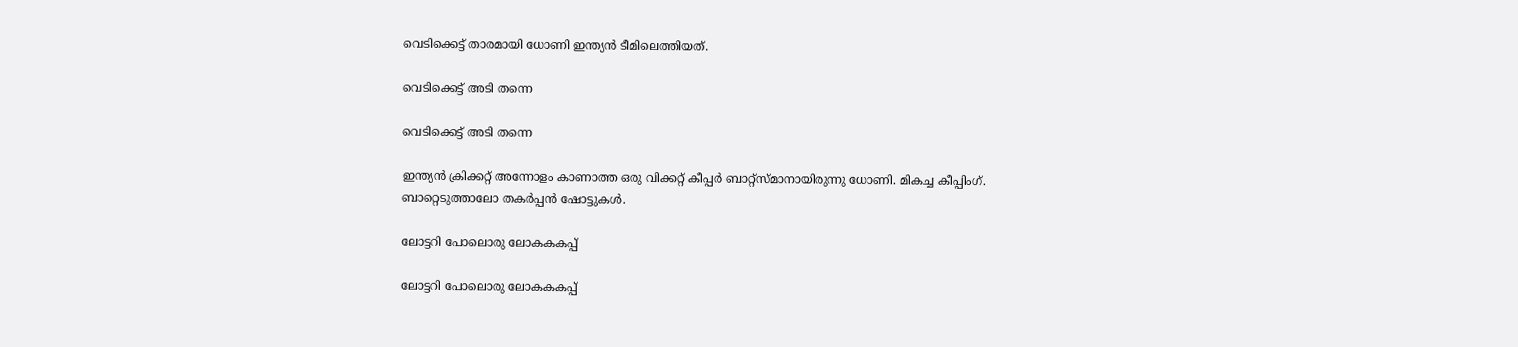വെടിക്കെട്ട് താരമായി ധോണി ഇന്ത്യന്‍ ടീമിലെത്തിയത്.

വെടിക്കെട്ട് അടി തന്നെ

വെടിക്കെട്ട് അടി തന്നെ

ഇന്ത്യന്‍ ക്രിക്കറ്റ് അന്നോളം കാണാത്ത ഒരു വിക്കറ്റ് കീപ്പര്‍ ബാറ്റ്‌സ്മാനായിരുന്നു ധോണി. മികച്ച കീപ്പിംഗ്. ബാറ്റെടുത്താലോ തകര്‍പ്പന്‍ ഷോട്ടുകള്‍.

ലോട്ടറി പോലൊരു ലോകകകപ്പ്

ലോട്ടറി പോലൊരു ലോകകകപ്പ്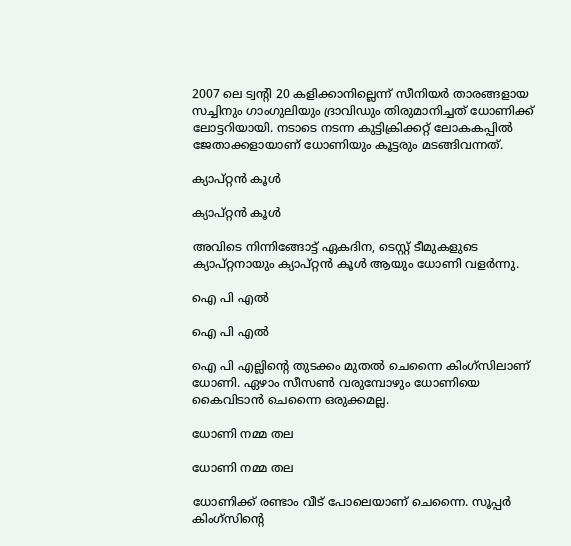2007 ലെ ട്വന്റി 20 കളിക്കാനില്ലെന്ന് സീനിയര്‍ താരങ്ങളായ സച്ചിനും ഗാംഗുലിയും ദ്രാവിഡും തിരുമാനിച്ചത് ധോണിക്ക് ലോട്ടറിയായി. നടാടെ നടന്ന കുട്ടിക്രിക്കറ്റ് ലോകകപ്പില്‍ ജേതാക്കളായാണ് ധോണിയും കൂട്ടരും മടങ്ങിവന്നത്.

ക്യാപ്റ്റന്‍ കൂള്‍

ക്യാപ്റ്റന്‍ കൂള്‍

അവിടെ നിന്നിങ്ങോട്ട് ഏകദിന, ടെസ്റ്റ് ടീമുകളുടെ ക്യാപ്റ്റനായും ക്യാപ്റ്റന്‍ കൂള്‍ ആയും ധോണി വളര്‍ന്നു.

ഐ പി എല്‍

ഐ പി എല്‍

ഐ പി എല്ലിന്റെ തുടക്കം മുതല്‍ ചെന്നൈ കിംഗ്‌സിലാണ് ധോണി. ഏഴാം സീസണ്‍ വരുമ്പോഴും ധോണിയെ കൈവിടാന്‍ ചെന്നൈ ഒരുക്കമല്ല.

ധോണി നമ്മ തല

ധോണി നമ്മ തല

ധോണിക്ക് രണ്ടാം വീട് പോലെയാണ് ചെന്നൈ. സൂപ്പര്‍ കിംഗ്‌സിന്റെ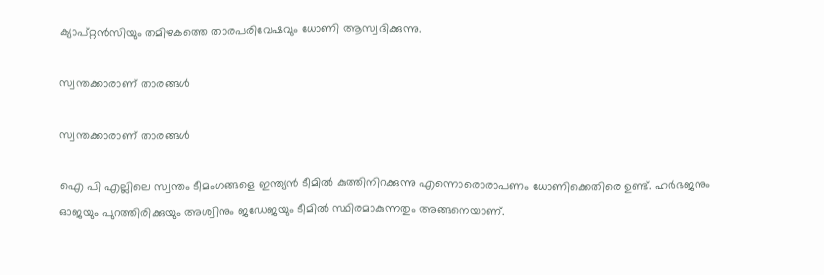ക്യാപ്റ്റന്‍സിയും തമിഴകത്തെ താരപരിവേഷവും ധോണി ആസ്വദിക്കുന്നു.

സ്വന്തക്കാരാണ് താരങ്ങള്‍

സ്വന്തക്കാരാണ് താരങ്ങള്‍

ഐ പി എല്ലിലെ സ്വന്തം ടീമംഗങ്ങളെ ഇന്ത്യന്‍ ടീമില്‍ കുത്തിനിറക്കുന്നു എന്നൊരൊരാപണം ധോണിക്കെതിരെ ഉണ്ട്. ഹര്‍ഭജനും ഓജയും പുറത്തിരിക്കുയും അശ്വിനും ജഡേജയും ടീമില്‍ സ്ഥിരമാകുന്നതും അങ്ങനെയാണ്.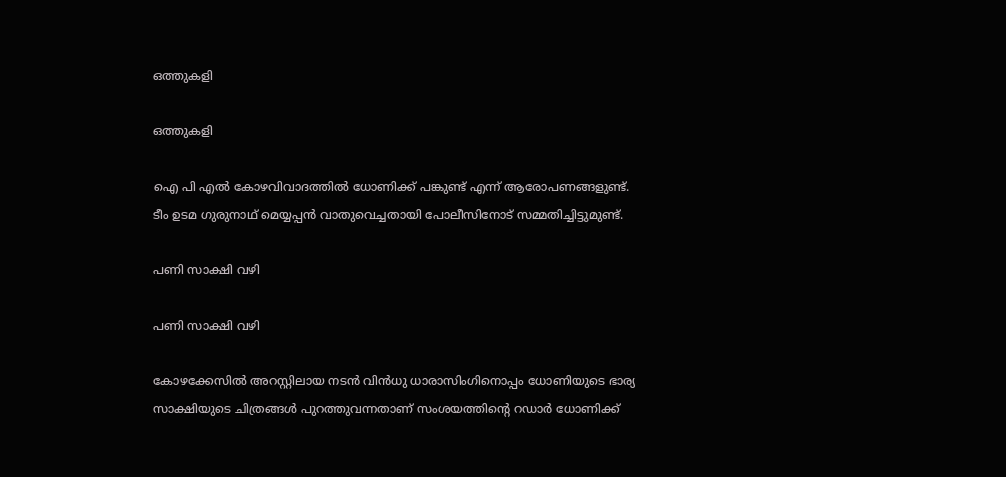ഒത്തുകളി

ഒത്തുകളി

ഐ പി എല്‍ കോഴവിവാദത്തില്‍ ധോണിക്ക് പങ്കുണ്ട് എന്ന് ആരോപണങ്ങളുണ്ട്. ടീം ഉടമ ഗുരുനാഥ് മെയ്യപ്പന്‍ വാതുവെച്ചതായി പോലീസിനോട് സമ്മതിച്ചിട്ടുമുണ്ട്.

പണി സാക്ഷി വഴി

പണി സാക്ഷി വഴി

കോഴക്കേസില്‍ അറസ്റ്റിലായ നടന്‍ വിന്‍ധു ധാരാസിംഗിനൊപ്പം ധോണിയുടെ ഭാര്യ സാക്ഷിയുടെ ചിത്രങ്ങള്‍ പുറത്തുവന്നതാണ് സംശയത്തിന്റെ റഡാര്‍ ധോണിക്ക്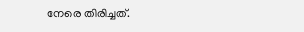നേരെ തിരിച്ചത്.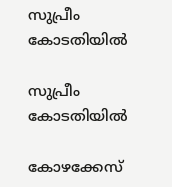സുപ്രീം കോടതിയില്‍

സുപ്രീം കോടതിയില്‍

കോഴക്കേസ്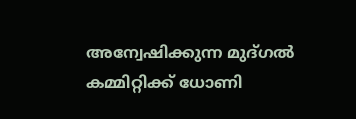അന്വേഷിക്കുന്ന മുദ്ഗല്‍ കമ്മിറ്റിക്ക് ധോണി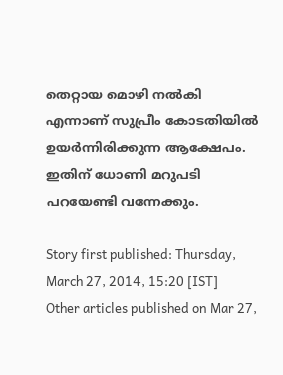തെറ്റായ മൊഴി നല്‍കി എന്നാണ് സുപ്രീം കോടതിയില്‍ ഉയര്‍ന്നിരിക്കുന്ന ആക്ഷേപം. ഇതിന് ധോണി മറുപടി പറയേണ്ടി വന്നേക്കും.

Story first published: Thursday, March 27, 2014, 15:20 [IST]
Other articles published on Mar 27,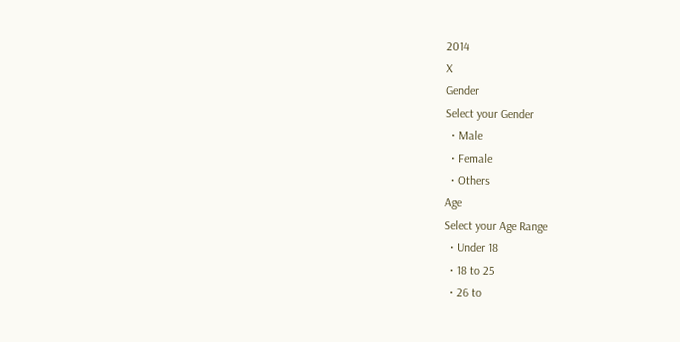2014
X
Gender
Select your Gender
  • Male
  • Female
  • Others
Age
Select your Age Range
  • Under 18
  • 18 to 25
  • 26 to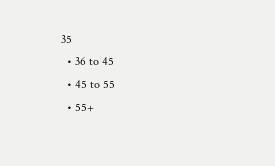35
  • 36 to 45
  • 45 to 55
  • 55+